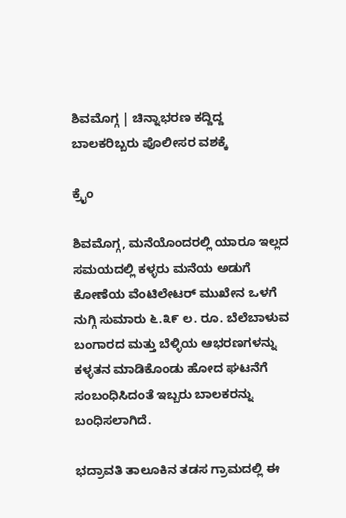ಶಿವಮೊಗ್ಗ | ಚಿನ್ನಾಭರಣ ಕದ್ದಿದ್ದ ಬಾಲಕರಿಬ್ಬರು ಪೊಲೀಸರ ವಶಕ್ಕೆ

ಕ್ರೈಂ

ಶಿವಮೊಗ್ಗ, ಮನೆಯೊಂದರಲ್ಲಿ ಯಾರೂ ಇಲ್ಲದ ಸಮಯದಲ್ಲಿ ಕಳ್ಳರು ಮನೆಯ ಅಡುಗೆ ಕೋಣೆಯ ವೆಂಟಿಲೇಟರ್ ಮುಖೇನ ಒಳಗೆ ನುಗ್ಗಿ ಸುಮಾರು ೬.೩೯ ಲ. ರೂ. ಬೆಲೆಬಾಳುವ ಬಂಗಾರದ ಮತ್ತು ಬೆಳ್ಳಿಯ ಆಭರಣಗಳನ್ನು ಕಳ್ಳತನ ಮಾಡಿಕೊಂಡು ಹೋದ ಘಟನೆಗೆ ಸಂಬಂಧಿಸಿದಂತೆ ಇಬ್ಬರು ಬಾಲಕರನ್ನು ಬಂಧಿಸಲಾಗಿದೆ.

ಭದ್ರಾವತಿ ತಾಲೂಕಿನ ತಡಸ ಗ್ರಾಮದಲ್ಲಿ ಈ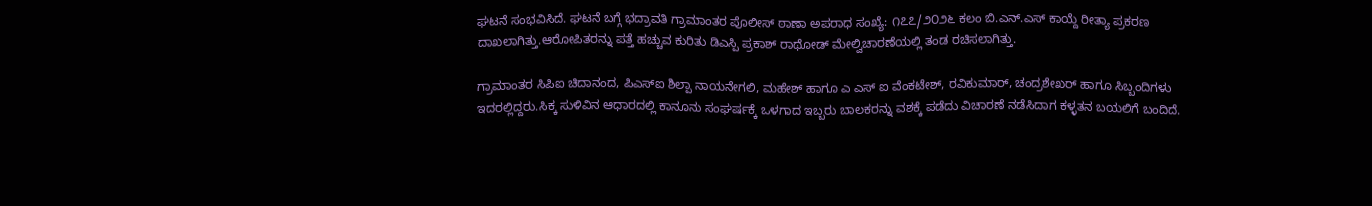ಘಟನೆ ಸಂಭವಿಸಿದೆ. ಘಟನೆ ಬಗ್ಗೆ ಭದ್ರಾವತಿ ಗ್ರಾಮಾಂತರ ಪೊಲೀಸ್ ಠಾಣಾ ಅಪರಾಧ ಸಂಖ್ಯೆ: ೧೭೭/೨೦೨೬ ಕಲಂ ಬಿ.ಎನ್.ಎಸ್ ಕಾಯ್ದೆ ರೀತ್ಯಾ ಪ್ರಕರಣ ದಾಖಲಾಗಿತ್ತು.ಆರೋಪಿತರನ್ನು ಪತ್ತೆ ಹಚ್ಚುವ ಕುರಿತು ಡಿಎಸ್ಪಿ ಪ್ರಕಾಶ್ ರಾಥೋಡ್ ಮೇಲ್ವಿಚಾರಣೆಯಲ್ಲಿ ತಂಡ ರಚಿಸಲಾಗಿತ್ತು.

ಗ್ರಾಮಾಂತರ ಸಿಪಿಐ ಚಿದಾನಂದ, ಪಿಎಸ್‌ಐ ಶಿಲ್ಪಾ ನಾಯನೇಗಲಿ, ಮಹೇಶ್ ಹಾಗೂ ಎ ಎಸ್ ಐ ವೆಂಕಟೇಶ್, ರವಿಕುಮಾರ್, ಚಂದ್ರಶೇಖರ್ ಹಾಗೂ ಸಿಬ್ಬಂದಿಗಳು ಇದರಲ್ಲಿದ್ದರು.ಸಿಕ್ಕ ಸುಳಿವಿನ ಆಧಾರದಲ್ಲಿ ಕಾನೂನು ಸಂಘರ್ಷಕ್ಕೆ ಒಳಗಾದ ಇಬ್ಬರು ಬಾಲಕರನ್ನು ವಶಕ್ಕೆ ಪಡೆದು ವಿಚಾರಣೆ ನಡೆಸಿದಾಗ ಕಳ್ಳತನ ಬಯಲಿಗೆ ಬಂದಿದೆ.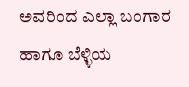ಅವರಿಂದ ಎಲ್ಲಾ ಬಂಗಾರ ಹಾಗೂ ಬೆಳ್ಳಿಯ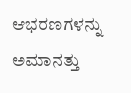ಆಭರಣಗಳನ್ನು ಅಮಾನತ್ತು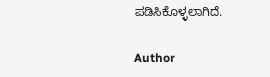ಪಡಿಸಿಕೊಳ್ಳಲಾಗಿದೆ.

Author